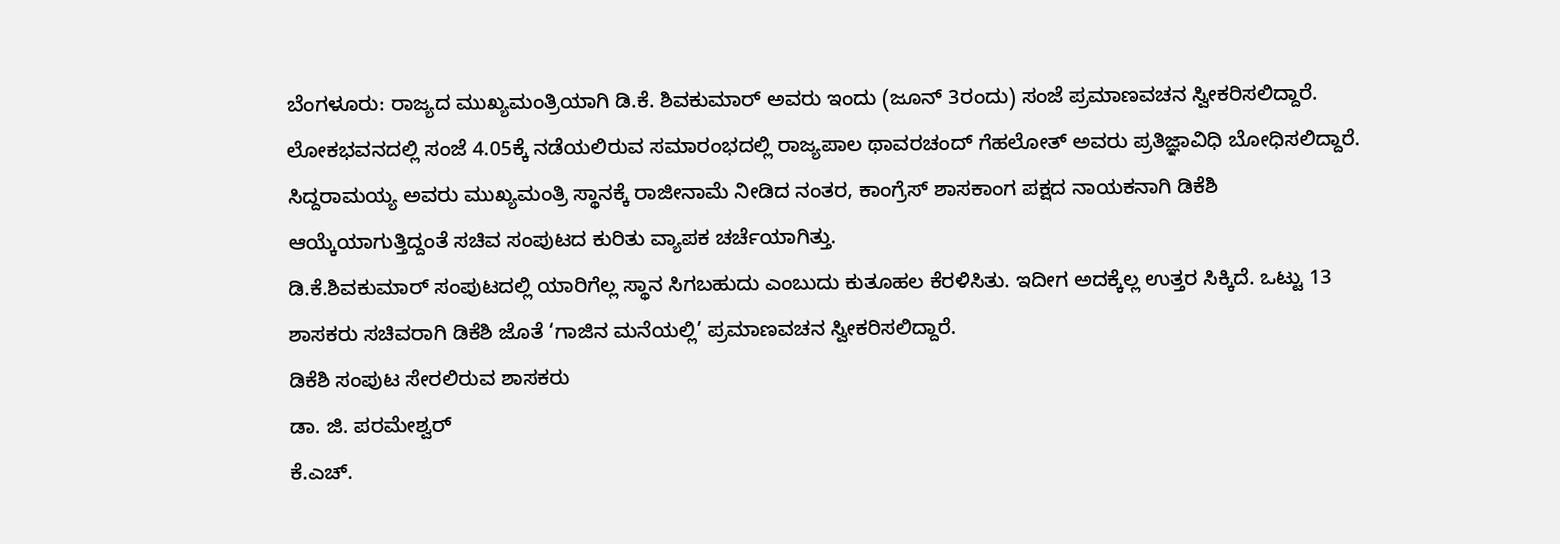ಬೆಂಗಳೂರು: ರಾಜ್ಯದ ಮುಖ್ಯಮಂತ್ರಿಯಾಗಿ ಡಿ.ಕೆ. ಶಿವಕುಮಾರ್ ಅವರು ಇಂದು (ಜೂನ್ 3ರಂದು) ಸಂಜೆ ಪ್ರಮಾಣವಚನ ಸ್ವೀಕರಿಸಲಿದ್ದಾರೆ.
ಲೋಕಭವನದಲ್ಲಿ ಸಂಜೆ 4.05ಕ್ಕೆ ನಡೆಯಲಿರುವ ಸಮಾರಂಭದಲ್ಲಿ ರಾಜ್ಯಪಾಲ ಥಾವರಚಂದ್ ಗೆಹಲೋತ್ ಅವರು ಪ್ರತಿಜ್ಞಾವಿಧಿ ಬೋಧಿಸಲಿದ್ದಾರೆ.
ಸಿದ್ದರಾಮಯ್ಯ ಅವರು ಮುಖ್ಯಮಂತ್ರಿ ಸ್ಥಾನಕ್ಕೆ ರಾಜೀನಾಮೆ ನೀಡಿದ ನಂತರ, ಕಾಂಗ್ರೆಸ್ ಶಾಸಕಾಂಗ ಪಕ್ಷದ ನಾಯಕನಾಗಿ ಡಿಕೆಶಿ ಆಯ್ಕೆಯಾಗುತ್ತಿದ್ದಂತೆ ಸಚಿವ ಸಂಪುಟದ ಕುರಿತು ವ್ಯಾಪಕ ಚರ್ಚೆಯಾಗಿತ್ತು.
ಡಿ.ಕೆ.ಶಿವಕುಮಾರ್ ಸಂಪುಟದಲ್ಲಿ ಯಾರಿಗೆಲ್ಲ ಸ್ಥಾನ ಸಿಗಬಹುದು ಎಂಬುದು ಕುತೂಹಲ ಕೆರಳಿಸಿತು. ಇದೀಗ ಅದಕ್ಕೆಲ್ಲ ಉತ್ತರ ಸಿಕ್ಕಿದೆ. ಒಟ್ಟು 13 ಶಾಸಕರು ಸಚಿವರಾಗಿ ಡಿಕೆಶಿ ಜೊತೆ ‘ಗಾಜಿನ ಮನೆಯಲ್ಲಿ’ ಪ್ರಮಾಣವಚನ ಸ್ವೀಕರಿಸಲಿದ್ದಾರೆ.
ಡಿಕೆಶಿ ಸಂಪುಟ ಸೇರಲಿರುವ ಶಾಸಕರು
ಡಾ. ಜಿ. ಪರಮೇಶ್ವರ್
ಕೆ.ಎಚ್.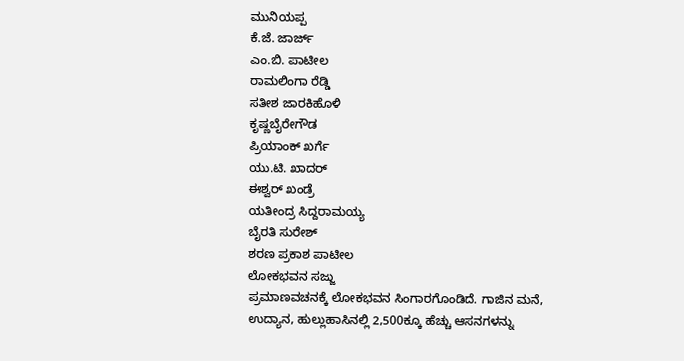ಮುನಿಯಪ್ಪ
ಕೆ.ಜೆ. ಜಾರ್ಜ್
ಎಂ.ಬಿ. ಪಾಟೀಲ
ರಾಮಲಿಂಗಾ ರೆಡ್ಡಿ
ಸತೀಶ ಜಾರಕಿಹೊಳಿ
ಕೃಷ್ಣಬೈರೇಗೌಡ
ಪ್ರಿಯಾಂಕ್ ಖರ್ಗೆ
ಯು.ಟಿ. ಖಾದರ್
ಈಶ್ವರ್ ಖಂಡ್ರೆ
ಯತೀಂದ್ರ ಸಿದ್ದರಾಮಯ್ಯ
ಬೈರತಿ ಸುರೇಶ್
ಶರಣ ಪ್ರಕಾಶ ಪಾಟೀಲ
ಲೋಕಭವನ ಸಜ್ಜು
ಪ್ರಮಾಣವಚನಕ್ಕೆ ಲೋಕಭವನ ಸಿಂಗಾರಗೊಂಡಿದೆ. ಗಾಜಿನ ಮನೆ, ಉದ್ಯಾನ, ಹುಲ್ಲುಹಾಸಿನಲ್ಲಿ 2,500ಕ್ಕೂ ಹೆಚ್ಚು ಆಸನಗಳನ್ನು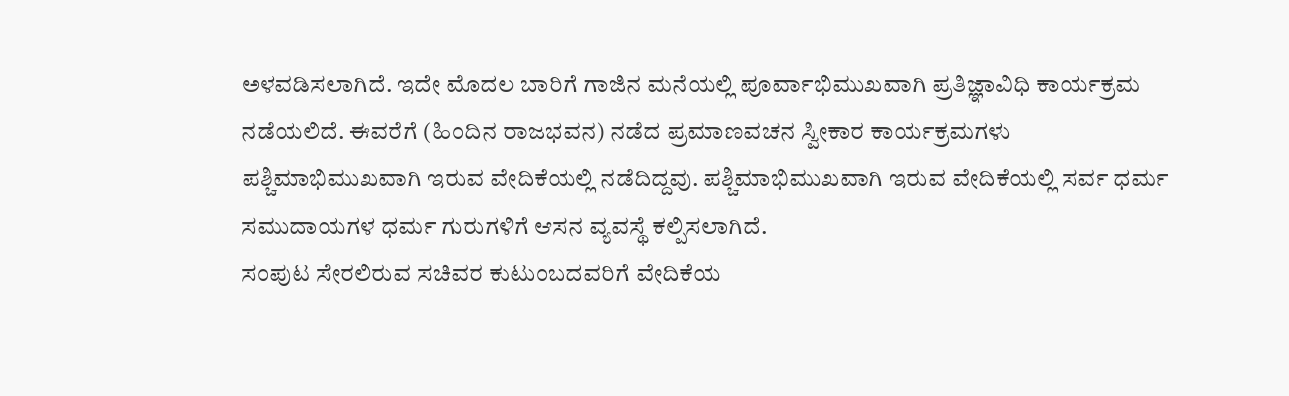ಅಳವಡಿಸಲಾಗಿದೆ. ಇದೇ ಮೊದಲ ಬಾರಿಗೆ ಗಾಜಿನ ಮನೆಯಲ್ಲಿ ಪೂರ್ವಾಭಿಮುಖವಾಗಿ ಪ್ರತಿಜ್ಞಾವಿಧಿ ಕಾರ್ಯಕ್ರಮ ನಡೆಯಲಿದೆ. ಈವರೆಗೆ (ಹಿಂದಿನ ರಾಜಭವನ) ನಡೆದ ಪ್ರಮಾಣವಚನ ಸ್ವೀಕಾರ ಕಾರ್ಯಕ್ರಮಗಳು ಪಶ್ಚಿಮಾಭಿಮುಖವಾಗಿ ಇರುವ ವೇದಿಕೆಯಲ್ಲಿ ನಡೆದಿದ್ದವು. ಪಶ್ಚಿಮಾಭಿಮುಖವಾಗಿ ಇರುವ ವೇದಿಕೆಯಲ್ಲಿ ಸರ್ವ ಧರ್ಮ ಸಮುದಾಯಗಳ ಧರ್ಮ ಗುರುಗಳಿಗೆ ಆಸನ ವ್ಯವಸ್ಥೆ ಕಲ್ಪಿಸಲಾಗಿದೆ.
ಸಂಪುಟ ಸೇರಲಿರುವ ಸಚಿವರ ಕುಟುಂಬದವರಿಗೆ ವೇದಿಕೆಯ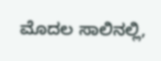ಮೊದಲ ಸಾಲಿನಲ್ಲಿ,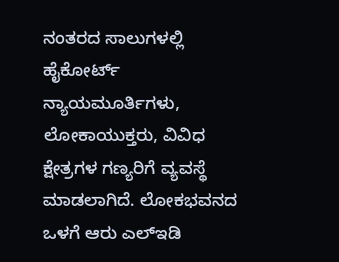ನಂತರದ ಸಾಲುಗಳಲ್ಲಿ ಹೈಕೋರ್ಟ್ ನ್ಯಾಯಮೂರ್ತಿಗಳು, ಲೋಕಾಯುಕ್ತರು, ವಿವಿಧ ಕ್ಷೇತ್ರಗಳ ಗಣ್ಯರಿಗೆ ವ್ಯವಸ್ಥೆ ಮಾಡಲಾಗಿದೆ. ಲೋಕಭವನದ ಒಳಗೆ ಆರು ಎಲ್ಇಡಿ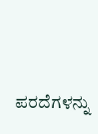ಪರದೆಗಳನ್ನು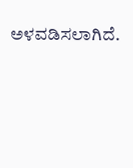ಅಳವಡಿಸಲಾಗಿದೆ.